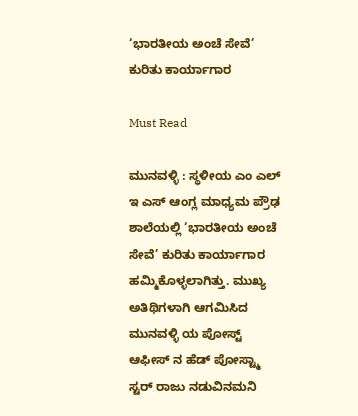‘ಭಾರತೀಯ ಅಂಚೆ ಸೇವೆ’ ಕುರಿತು ಕಾರ್ಯಾಗಾರ

Must Read

ಮುನವಳ್ಳಿ : ಸ್ಥಳೀಯ ಎಂ ಎಲ್ ಇ ಎಸ್ ಆಂಗ್ಲ ಮಾಧ್ಯಮ ಪ್ರೌಢ ಶಾಲೆಯಲ್ಲಿ ‘ಭಾರತೀಯ ಅಂಚೆ ಸೇವೆ’ ಕುರಿತು ಕಾರ್ಯಾಗಾರ ಹಮ್ಮಿಕೊಳ್ಳಲಾಗಿತ್ತು. ಮುಖ್ಯ ಅತಿಥಿಗಳಾಗಿ ಆಗಮಿಸಿದ ಮುನವಳ್ಳಿ ಯ ಪೋಸ್ಟ್ ಆಫೀಸ್ ನ ಹೆಡ್ ಪೋಸ್ಟ್ಮಾ ಸ್ಟರ್ ರಾಜು ನಡುವಿನಮನಿ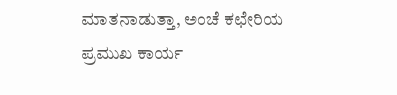ಮಾತನಾಡುತ್ತಾ, ಅಂಚೆ ಕಛೇರಿಯ ಪ್ರಮುಖ ಕಾರ್ಯ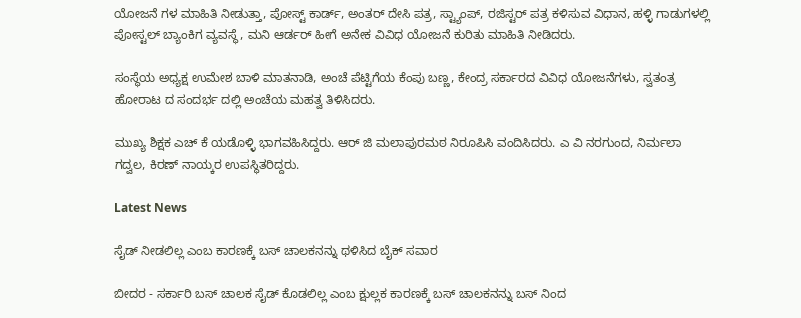ಯೋಜನೆ ಗಳ ಮಾಹಿತಿ ನೀಡುತ್ತಾ, ಪೋಸ್ಟ್ ಕಾರ್ಡ್, ಅಂತರ್ ದೇಸಿ ಪತ್ರ, ಸ್ಟ್ಯಾಂಪ್, ರಜಿಸ್ಟರ್ ಪತ್ರ ಕಳಿಸುವ ವಿಧಾನ, ಹಳ್ಳಿ ಗಾಡುಗಳಲ್ಲಿ ಪೋಸ್ಟಲ್ ಬ್ಯಾಂಕಿಗ ವ್ಯವಸ್ಥೆ, ಮನಿ ಆರ್ಡರ್ ಹೀಗೆ ಅನೇಕ ವಿವಿಧ ಯೋಜನೆ ಕುರಿತು ಮಾಹಿತಿ ನೀಡಿದರು.

ಸಂಸ್ಥೆಯ ಅಧ್ಯಕ್ಷ ಉಮೇಶ ಬಾಳಿ ಮಾತನಾಡಿ, ಅಂಚೆ ಪೆಟ್ಟಿಗೆಯ ಕೆಂಪು ಬಣ್ಣ, ಕೇಂದ್ರ ಸರ್ಕಾರದ ವಿವಿಧ ಯೋಜನೆಗಳು, ಸ್ವತಂತ್ರ ಹೋರಾಟ ದ ಸಂದರ್ಭ ದಲ್ಲಿ ಅಂಚೆಯ ಮಹತ್ವ ತಿಳಿಸಿದರು.

ಮುಖ್ಯ ಶಿಕ್ಷಕ ಎಚ್ ಕೆ ಯಡೊಳ್ಳಿ ಭಾಗವಹಿಸಿದ್ದರು. ಆರ್ ಜಿ ಮಲಾಪುರಮಠ ನಿರೂಪಿಸಿ ವಂದಿಸಿದರು. ಎ ವಿ ನರಗುಂದ, ನಿರ್ಮಲಾ ಗದ್ವಲ, ಕಿರಣ್ ನಾಯ್ಕರ ಉಪಸ್ಥಿತರಿದ್ದರು.

Latest News

ಸೈಡ್ ನೀಡಲಿಲ್ಲ ಎಂಬ ಕಾರಣಕ್ಕೆ ಬಸ್ ಚಾಲಕನನ್ನು ಥಳಿಸಿದ ಬೈಕ್ ಸವಾರ

ಬೀದರ - ಸರ್ಕಾರಿ ಬಸ್ ಚಾಲಕ ಸೈಡ್ ಕೊಡಲಿಲ್ಲ ಎಂಬ ಕ್ಷುಲ್ಲಕ ಕಾರಣಕ್ಕೆ ಬಸ್ ಚಾಲಕನನ್ನು ಬಸ್ ನಿಂದ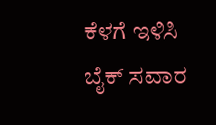ಕೆಳಗೆ ಇಳಿಸಿ ಬೈಕ್ ಸವಾರ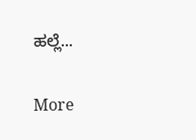ಹಲ್ಲೆ...

More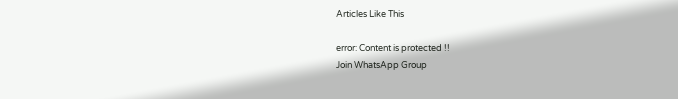Articles Like This

error: Content is protected !!
Join WhatsApp Group